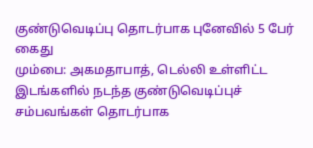குண்டுவெடிப்பு தொடர்பாக புனேவில் 5 பேர் கைது
மும்பை: அகமதாபாத், டெல்லி உள்ளிட்ட இடங்களில் நடந்த குண்டுவெடிப்புச் சம்பவங்கள் தொடர்பாக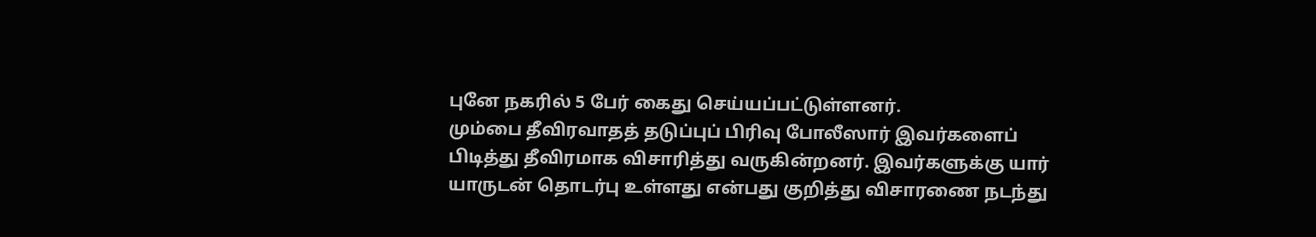புனே நகரில் 5 பேர் கைது செய்யப்பட்டுள்ளனர்.
மும்பை தீவிரவாதத் தடுப்புப் பிரிவு போலீஸார் இவர்களைப் பிடித்து தீவிரமாக விசாரித்து வருகின்றனர். இவர்களுக்கு யார் யாருடன் தொடர்பு உள்ளது என்பது குறித்து விசாரணை நடந்து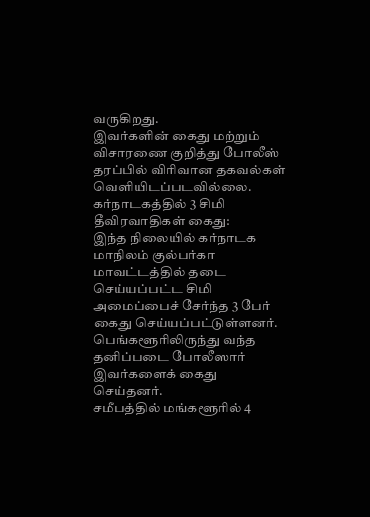வருகிறது.
இவர்களின் கைது மற்றும் விசாரணை குறித்து போலீஸ் தரப்பில் விரிவான தகவல்கள் வெளியிடப்படவில்லை.
கர்நாடகத்தில் 3 சிமி தீவிரவாதிகள் கைது:
இந்த நிலையில் கர்நாடக மாநிலம் குல்பர்கா மாவட்டத்தில் தடை செய்யப்பட்ட சிமி அமைப்பைச் சேர்ந்த 3 பேர் கைது செய்யப்பட்டுள்ளனர்.
பெங்களூரிலிருந்து வந்த தனிப்படை போலீஸார் இவர்களைக் கைது செய்தனர்.
சமீபத்தில் மங்களூரில் 4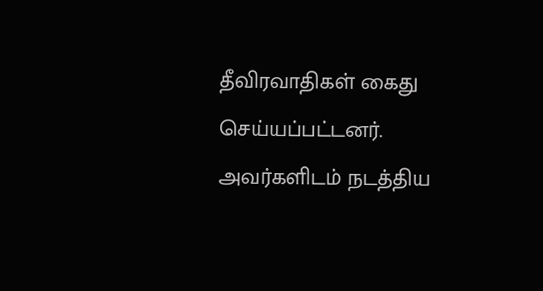தீவிரவாதிகள் கைது செய்யப்பட்டனர். அவர்களிடம் நடத்திய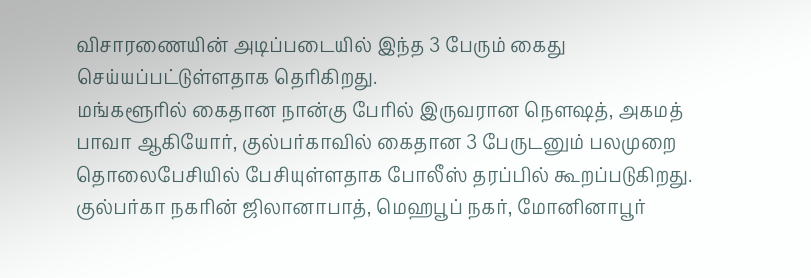விசாரணையின் அடிப்படையில் இந்த 3 பேரும் கைது செய்யப்பட்டுள்ளதாக தெரிகிறது.
மங்களூரில் கைதான நான்கு பேரில் இருவரான நெளஷத், அகமத் பாவா ஆகியோர், குல்பர்காவில் கைதான 3 பேருடனும் பலமுறை தொலைபேசியில் பேசியுள்ளதாக போலீஸ் தரப்பில் கூறப்படுகிறது.
குல்பர்கா நகரின் ஜிலானாபாத், மெஹபூப் நகர், மோனினாபூர்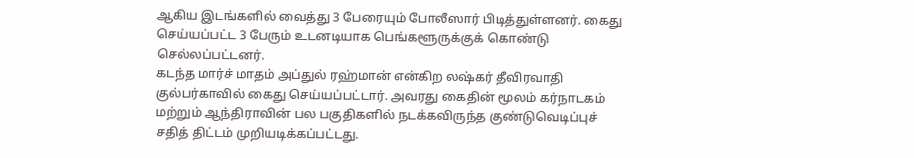ஆகிய இடங்களில் வைத்து 3 பேரையும் போலீஸார் பிடித்துள்ளனர். கைது செய்யப்பட்ட 3 பேரும் உடனடியாக பெங்களூருக்குக் கொண்டு செல்லப்பட்டனர்.
கடந்த மார்ச் மாதம் அப்துல் ரஹ்மான் என்கிற லஷ்கர் தீவிரவாதி குல்பர்காவில் கைது செய்யப்பட்டார். அவரது கைதின் மூலம் கர்நாடகம் மற்றும் ஆந்திராவின் பல பகுதிகளில் நடக்கவிருந்த குண்டுவெடிப்புச் சதித் திட்டம் முறியடிக்கப்பட்டது.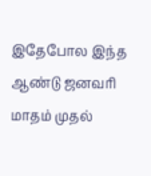இதேபோல இந்த ஆண்டு ஜனவரி மாதம் முதல்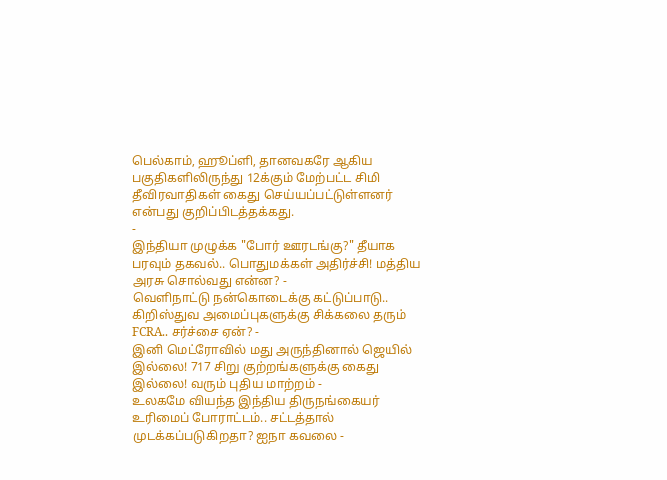பெல்காம், ஹூப்ளி, தானவகரே ஆகிய பகுதிகளிலிருந்து 12க்கும் மேற்பட்ட சிமி தீவிரவாதிகள் கைது செய்யப்பட்டுள்ளனர் என்பது குறிப்பிடத்தக்கது.
-
இந்தியா முழுக்க "போர் ஊரடங்கு?" தீயாக பரவும் தகவல்.. பொதுமக்கள் அதிர்ச்சி! மத்திய அரசு சொல்வது என்ன? -
வெளிநாட்டு நன்கொடைக்கு கட்டுப்பாடு.. கிறிஸ்துவ அமைப்புகளுக்கு சிக்கலை தரும் FCRA.. சர்ச்சை ஏன்? -
இனி மெட்ரோவில் மது அருந்தினால் ஜெயில் இல்லை! 717 சிறு குற்றங்களுக்கு கைது இல்லை! வரும் புதிய மாற்றம் -
உலகமே வியந்த இந்திய திருநங்கையர் உரிமைப் போராட்டம்.. சட்டத்தால் முடக்கப்படுகிறதா? ஐநா கவலை -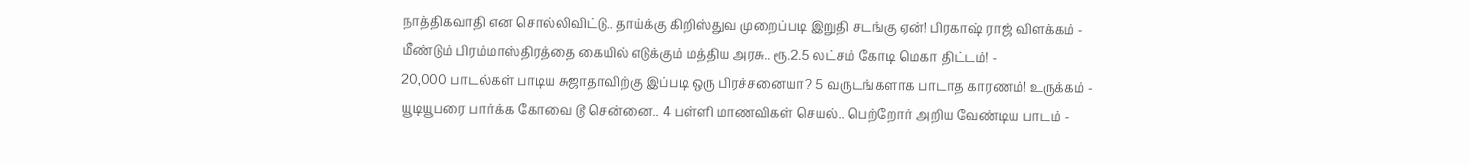நாத்திகவாதி என சொல்லிவிட்டு.. தாய்க்கு கிறிஸ்துவ முறைப்படி இறுதி சடங்கு ஏன்! பிரகாஷ் ராஜ் விளக்கம் -
மீண்டும் பிரம்மாஸ்திரத்தை கையில் எடுக்கும் மத்திய அரசு.. ரூ.2.5 லட்சம் கோடி மெகா திட்டம்! -
20,000 பாடல்கள் பாடிய சுஜாதாவிற்கு இப்படி ஒரு பிரச்சனையா? 5 வருடங்களாக பாடாத காரணம்! உருக்கம் -
யூடியூபரை பார்க்க கோவை டூ சென்னை.. 4 பள்ளி மாணவிகள் செயல்.. பெற்றோர் அறிய வேண்டிய பாடம் -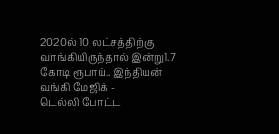2020ல் 10 லட்சத்திற்கு வாங்கியிருந்தால் இன்று1.7 கோடி ரூபாய்.. இந்தியன் வங்கி மேஜிக் -
டெல்லி போட்ட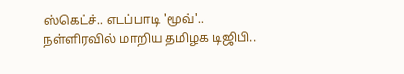ஸ்கெட்ச்.. எடப்பாடி 'மூவ்'.. நள்ளிரவில் மாறிய தமிழக டிஜிபி..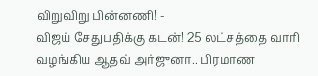விறுவிறு பின்னணி! -
விஜய் சேதுபதிக்கு கடன்! 25 லட்சத்தை வாரி வழங்கிய ஆதவ் அர்ஜுனா.. பிரமாண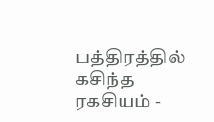பத்திரத்தில் கசிந்த ரகசியம் -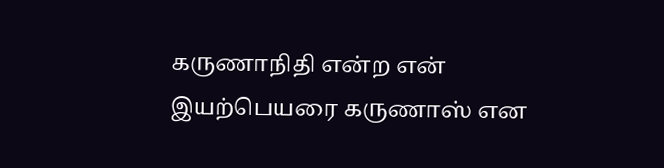கருணாநிதி என்ற என் இயற்பெயரை கருணாஸ் என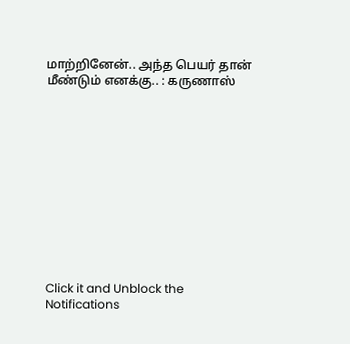மாற்றினேன்.. அந்த பெயர் தான் மீண்டும் எனக்கு.. : கருணாஸ்












Click it and Unblock the Notifications